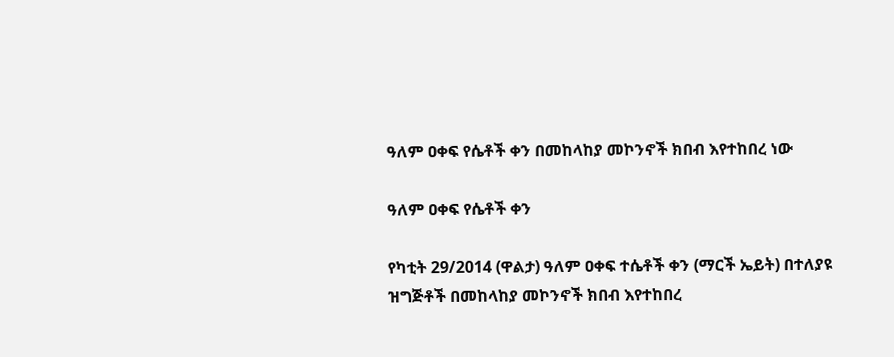ዓለም ዐቀፍ የሴቶች ቀን በመከላከያ መኮንኖች ክበብ እየተከበረ ነው

ዓለም ዐቀፍ የሴቶች ቀን

የካቲት 29/2014 (ዋልታ) ዓለም ዐቀፍ ተሴቶች ቀን (ማርች ኤይት) በተለያዩ ዝግጅቶች በመከላከያ መኮንኖች ክበብ እየተከበረ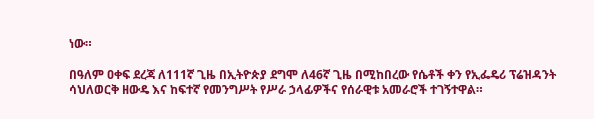ነው።

በዓለም ዐቀፍ ደረጃ ለ111ኛ ጊዜ በኢትዮጵያ ደግሞ ለ46ኛ ጊዜ በሚከበረው የሴቶች ቀን የኢፌዴሪ ፕሬዝዳንት ሳህለወርቅ ዘውዴ እና ከፍተኛ የመንግሥት የሥራ ኃላፊዎችና የሰራዊቱ አመራሮች ተገኝተዋል።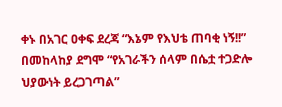ቀኑ በአገር ዐቀፍ ደረጃ “እኔም የእህቴ ጠባቂ ነኝ!!” በመከላከያ ደግሞ “የአገራችን ሰላም በሴቷ ተጋድሎ ህያውነት ይረጋገጣል”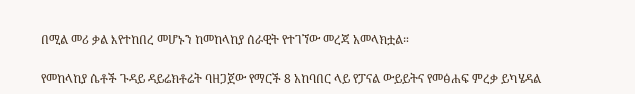በሚል መሪ ቃል እየተከበረ መሆኑን ከመከላከያ ሰራዊት የተገኘው መረጃ አመላክቷል።

የመከላከያ ሴቶች ጉዳይ ዳይሬክቶሬት ባዘጋጀው የማርች 8 አከባበር ላይ የፓናል ውይይትና የመፅሐፍ ምረቃ ይካሄዳል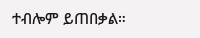ተብሎም ይጠበቃል።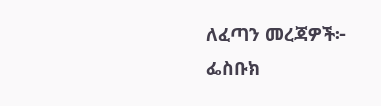ለፈጣን መረጃዎች፦
ፌስቡክ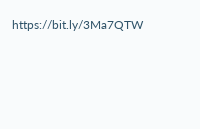https://bit.ly/3Ma7QTW